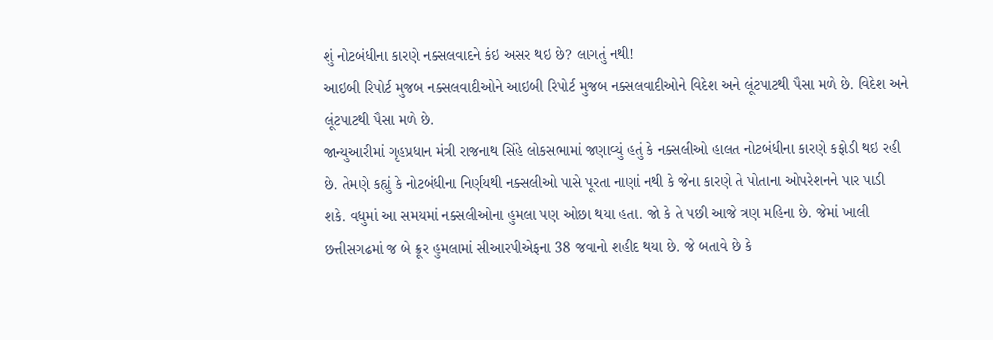શું નોટબંધીના કારણે નક્સલવાદને કંઇ અસર થઇ છે? લાગતું નથી!
આઇબી રિપોર્ટ મુજબ નક્સલવાદીઓને આઇબી રિપોર્ટ મુજબ નક્સલવાદીઓને વિદેશ અને લૂંટપાટથી પૈસા મળે છે. વિદેશ અને લૂંટપાટથી પૈસા મળે છે.
જાન્યુઆરીમાં ગૃહપ્રધાન મંત્રી રાજનાથ સિંહે લોકસભામાં જણાવ્યું હતું કે નક્સલીઓ હાલત નોટબંધીના કારણે કફોડી થઇ રહી છે. તેમણે કહ્યું કે નોટબંધીના નિર્ણયથી નક્સલીઓ પાસે પૂરતા નાણાં નથી કે જેના કારણે તે પોતાના ઓપરેશનને પાર પાડી શકે. વધુમાં આ સમયમાં નક્સલીઓના હુમલા પણ ઓછા થયા હતા. જો કે તે પછી આજે ત્રણ મહિના છે. જેમાં ખાલી છત્તીસગઢમાં જ બે ક્રૂર હુમલામાં સીઆરપીએફના 38 જવાનો શહીદ થયા છે. જે બતાવે છે કે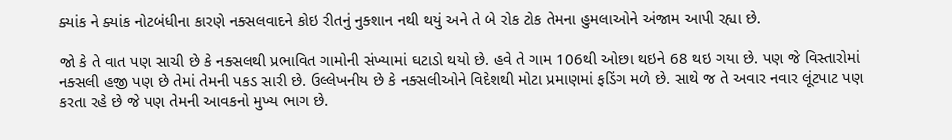ક્યાંક ને ક્યાંક નોટબંધીના કારણે નક્સલવાદને કોઇ રીતનું નુક્શાન નથી થયું અને તે બે રોક ટોક તેમના હુમલાઓને અંજામ આપી રહ્યા છે.

જો કે તે વાત પણ સાચી છે કે નક્સલથી પ્રભાવિત ગામોની સંખ્યામાં ઘટાડો થયો છે. હવે તે ગામ 106થી ઓછા થઇને 68 થઇ ગયા છે. પણ જે વિસ્તારોમાં નક્સલી હજી પણ છે તેમાં તેમની પકડ સારી છે. ઉલ્લેખનીય છે કે નક્સલીઓને વિદેશથી મોટા પ્રમાણમાં ફડિંગ મળે છે. સાથે જ તે અવાર નવાર લૂંટપાટ પણ કરતા રહે છે જે પણ તેમની આવકનો મુખ્ય ભાગ છે.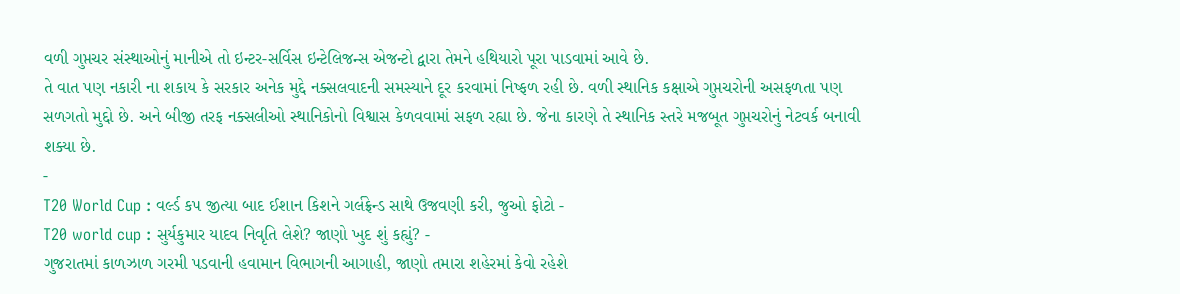વળી ગુપ્તચર સંસ્થાઓનું માનીએ તો ઇન્ટર-સર્વિસ ઇન્ટેલિજન્સ એજન્ટો દ્વારા તેમને હથિયારો પૂરા પાડવામાં આવે છે.
તે વાત પણ નકારી ના શકાય કે સરકાર અનેક મુદ્દે નક્સલવાદની સમસ્યાને દૂર કરવામાં નિષ્ફળ રહી છે. વળી સ્થાનિક કક્ષાએ ગુપ્તચરોની અસફળતા પણ સળગતો મુદ્દો છે. અને બીજી તરફ નક્સલીઓ સ્થાનિકોનો વિશ્વાસ કેળવવામાં સફળ રહ્યા છે. જેના કારણે તે સ્થાનિક સ્તરે મજબૂત ગુપ્તચરોનું નેટવર્ક બનાવી શક્યા છે.
-
T20 World Cup : વર્લ્ડ કપ જીત્યા બાદ ઈશાન કિશને ગર્લફ્રેન્ડ સાથે ઉજવણી કરી, જુઓ ફોટો -
T20 world cup : સુર્યકુમાર યાદવ નિવૃતિ લેશે? જાણો ખુદ શું કહ્યું? -
ગુજરાતમાં કાળઝાળ ગરમી પડવાની હવામાન વિભાગની આગાહી, જાણો તમારા શહેરમાં કેવો રહેશે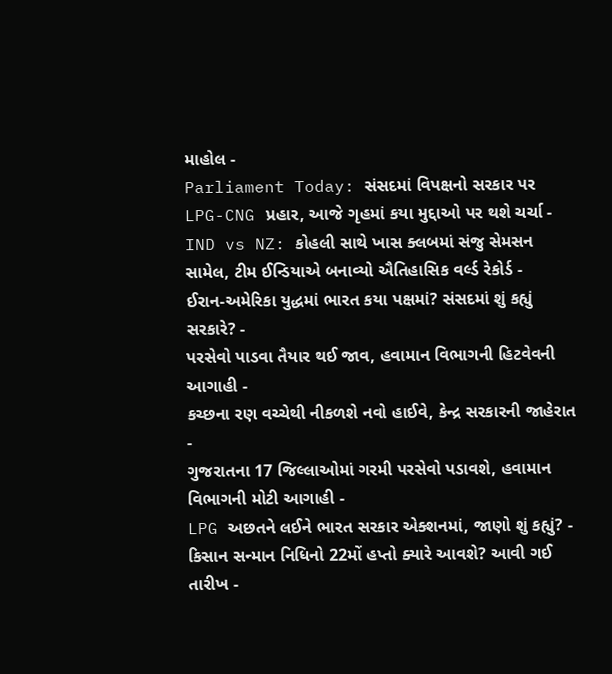માહોલ -
Parliament Today: સંસદમાં વિપક્ષનો સરકાર પર LPG-CNG પ્રહાર, આજે ગૃહમાં કયા મુદ્દાઓ પર થશે ચર્ચા -
IND vs NZ: કોહલી સાથે ખાસ ક્લબમાં સંજુ સેમસન સામેલ, ટીમ ઈન્ડિયાએ બનાવ્યો ઐતિહાસિક વર્લ્ડ રેકોર્ડ -
ઈરાન-અમેરિકા યુદ્ધમાં ભારત કયા પક્ષમાં? સંસદમાં શું કહ્યું સરકારે? -
પરસેવો પાડવા તૈયાર થઈ જાવ, હવામાન વિભાગની હિટવેવની આગાહી -
કચ્છના રણ વચ્ચેથી નીકળશે નવો હાઈવે, કેન્દ્ર સરકારની જાહેરાત -
ગુજરાતના 17 જિલ્લાઓમાં ગરમી પરસેવો પડાવશે, હવામાન વિભાગની મોટી આગાહી -
LPG અછતને લઈને ભારત સરકાર એક્શનમાં, જાણો શું કહ્યું? -
કિસાન સન્માન નિધિનો 22મોં હપ્તો ક્યારે આવશે? આવી ગઈ તારીખ -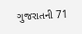ગુજરાતની 71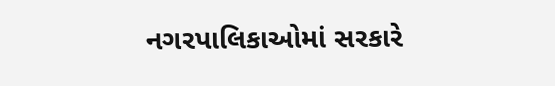નગરપાલિકાઓમાં સરકારે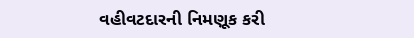વહીવટદારની નિમણૂક કરી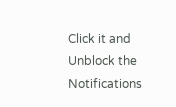Click it and Unblock the Notifications